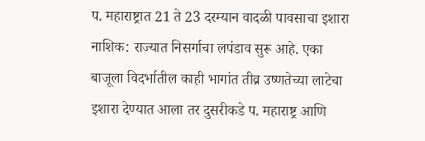प. महाराष्ट्रात 21 ते 23 दरम्यान वादळी पावसाचा इशारा
नाशिक: राज्यात निसर्गाचा लपंडाव सुरू आहे. एका बाजूला विदर्भातील काही भागांत तीव्र उष्णतेच्या लाटेचा इशारा देण्यात आला तर दुसरीकडे प. महाराष्ट्र आणि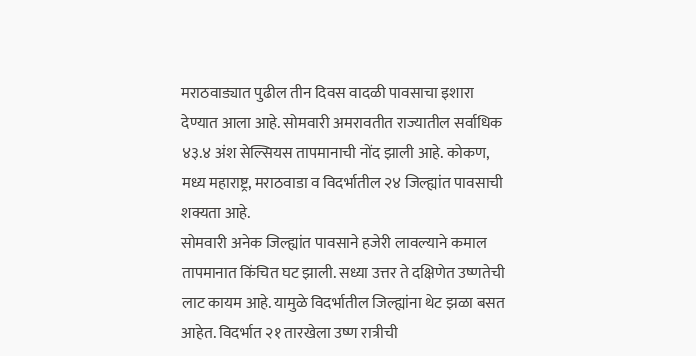मराठवाड्यात पुढील तीन दिवस वादळी पावसाचा इशारा देण्यात आला आहे. सोमवारी अमरावतीत राज्यातील सर्वाधिक ४३.४ अंश सेल्सियस तापमानाची नोंद झाली आहे. कोकण, मध्य महाराष्ट्र, मराठवाडा व विदर्भातील २४ जिल्ह्यांत पावसाची शक्यता आहे.
सोमवारी अनेक जिल्ह्यांत पावसाने हजेरी लावल्याने कमाल तापमानात किंचित घट झाली. सध्या उत्तर ते दक्षिणेत उष्णतेची लाट कायम आहे. यामुळे विदर्भातील जिल्ह्यांना थेट झळा बसत आहेत. विदर्भात २१ तारखेला उष्ण रात्रीची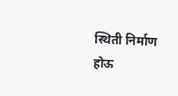स्थिती निर्माण होऊ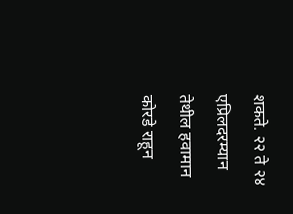शकते. २२ ते २४ एप्रिलदरम्यान तेथील हवामान कोरडे राहून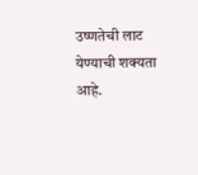उष्णतेची लाट येण्याची शक्यता आहे.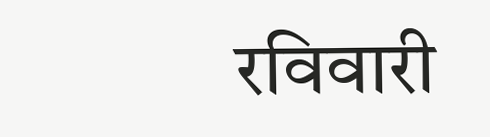रविवारी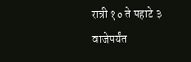रात्री १० ते पहाटे ३ वाजेपर्यंत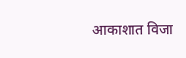आकाशात विजा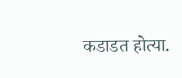कडाडत होत्या.